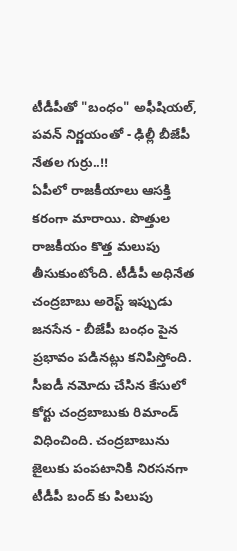టీడీపీతో "బంధం" అఫీషియల్, పవన్ నిర్ణయంతో - ఢిల్లీ బీజేపీ నేతల గుర్రు..!!
ఏపీలో రాజకీయాలు ఆసక్తి కరంగా మారాయి. పొత్తుల రాజకీయం కొత్త మలుపు తీసుకుంటోంది. టీడీపీ అధినేత చంద్రబాబు అరెస్ట్ ఇప్పుడు జనసేన - బీజేపీ బంధం పైన ప్రభావం పడినట్లు కనిపిస్తోంది. సీఐడీ నమోదు చేసిన కేసులో కోర్టు చంద్రబాబుకు రిమాండ్ విధించింది. చంద్రబాబును జైలుకు పంపటానికి నిరసనగా టీడీపీ బంద్ కు పిలుపు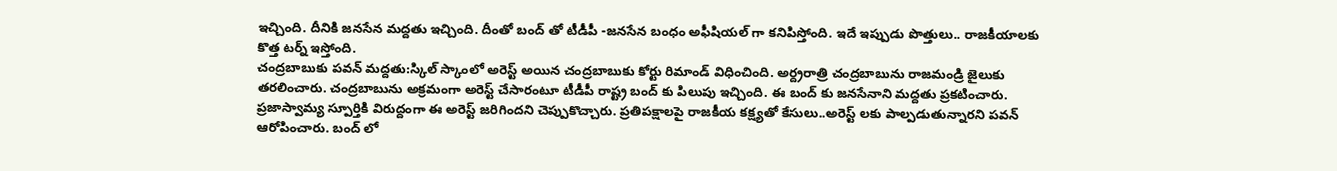ఇచ్చింది. దీనికి జనసేన మద్దతు ఇచ్చింది. దీంతో బంద్ తో టీడీపీ -జనసేన బంధం అఫీషియల్ గా కనిపిస్తోంది. ఇదే ఇప్పుడు పొత్తులు.. రాజకీయాలకు కొత్త టర్న్ ఇస్తోంది.
చంద్రబాబుకు పవన్ మద్దతు:స్కిల్ స్కాంలో అరెస్ట్ అయిన చంద్రబాబుకు కోర్టు రిమాండ్ విధించింది. అర్ద్రరాత్రి చంద్రబాబును రాజమండ్రి జైలుకు తరలించారు. చంద్రబాబును అక్రమంగా అరెస్ట్ చేసారంటూ టీడీపీ రాష్ట్ర బంద్ కు పిలుపు ఇచ్చింది. ఈ బంద్ కు జనసేనాని మద్దతు ప్రకటించారు. ప్రజాస్వామ్య స్పూర్తికి విరుద్దంగా ఈ అరెస్ట్ జరిగిందని చెప్పుకొచ్చారు. ప్రతిపక్షాలపై రాజకీయ కక్ష్యతో కేసులు..అరెస్ట్ లకు పాల్పడుతున్నారని పవన్ ఆరోపించారు. బంద్ లో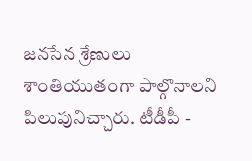జనసేన శ్రేణులు శాంతియుతంగా పాల్గొనాలని పిలుపునిచ్చారు. టీడీపీ -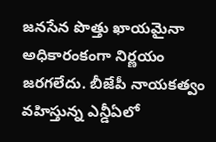జనసేన పొత్తు ఖాయమైనా అధికారంకంగా నిర్ణయం జరగలేదు. బీజేపీ నాయకత్వం వహిస్తున్న ఎన్డీఏలో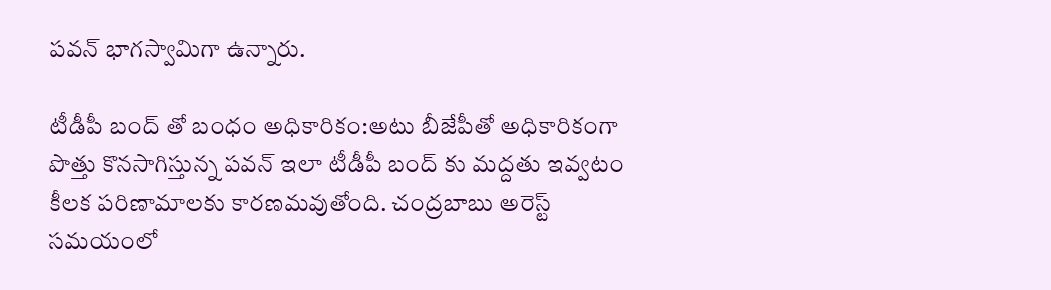పవన్ భాగస్వామిగా ఉన్నారు.

టీడీపీ బంద్ తో బంధం అధికారికం:అటు బీజేపీతో అధికారికంగా పొత్తు కొనసాగిస్తున్న పవన్ ఇలా టీడీపీ బంద్ కు మద్దతు ఇవ్వటం కీలక పరిణామాలకు కారణమవుతోంది. చంద్రబాబు అరెస్ట్ సమయంలో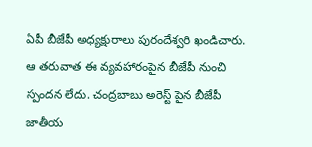ఏపీ బీజేపీ అధ్యక్షురాలు పురందేశ్వరి ఖండిచారు. ఆ తరువాత ఈ వ్యవహారంపైన బీజేపీ నుంచి స్పందన లేదు. చంద్రబాబు అరెస్ట్ పైన బీజేపీ జాతీయ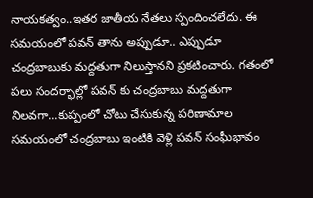నాయకత్వం..ఇతర జాతీయ నేతలు స్పందించలేదు. ఈ సమయంలో పవన్ తాను అప్పుడూ.. ఎప్పుడూ చంద్రబాబుకు మద్దతుగా నిలుస్తానని ప్రకటించారు. గతంలో పలు సందర్భాల్లో పవన్ కు చంద్రబాబు మద్దతుగా నిలవగా...కుప్పంలో చోటు చేసుకున్న పరిణామాల సమయంలో చంద్రబాబు ఇంటికి వెళ్లి పవన్ సంఘీభావం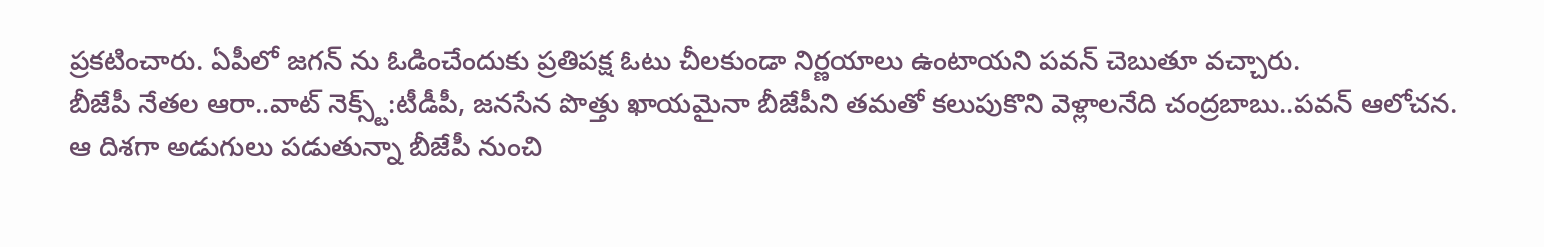ప్రకటించారు. ఏపీలో జగన్ ను ఓడించేందుకు ప్రతిపక్ష ఓటు చీలకుండా నిర్ణయాలు ఉంటాయని పవన్ చెబుతూ వచ్చారు.
బీజేపీ నేతల ఆరా..వాట్ నెక్స్ట్:టీడీపీ, జనసేన పొత్తు ఖాయమైనా బీజేపీని తమతో కలుపుకొని వెళ్లాలనేది చంద్రబాబు..పవన్ ఆలోచన. ఆ దిశగా అడుగులు పడుతున్నా బీజేపీ నుంచి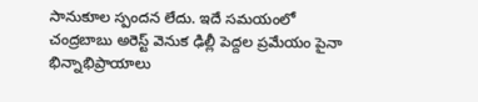సానుకూల స్పందన లేదు. ఇదే సమయంలో చంద్రబాబు అరెస్ట్ వెనుక ఢిల్లీ పెద్దల ప్రమేయం పైనా భిన్నాభిప్రాయాలు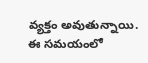వ్యక్తం అవుతున్నాయి. ఈ సమయంలో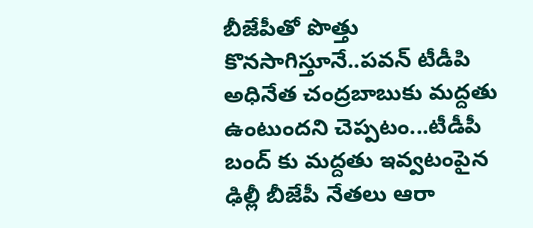బీజేపీతో పొత్తు కొనసాగిస్తూనే..పవన్ టీడీపి అధినేత చంద్రబాబుకు మద్దతు ఉంటుందని చెప్పటం...టీడీపీ బంద్ కు మద్దతు ఇవ్వటంపైన ఢిల్లీ బీజేపీ నేతలు ఆరా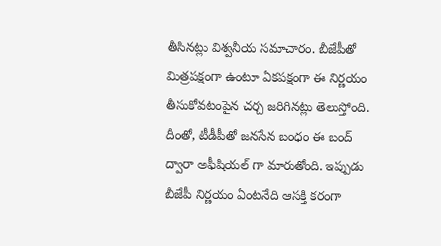తీసినట్లు విశ్వనీయ సమాచారం. బీజేపీతో మిత్రపక్షంగా ఉంటూ ఏకపక్షంగా ఈ నిర్ణయం తీసుకోవటంపైన చర్చ జరిగినట్లు తెలుస్తోంది. దీంతో, టీడీపీతో జనసేన బంధం ఈ బంద్ ద్వారా అఫీషియల్ గా మారుతోంది. ఇప్పుడు బీజేపీ నిర్ణయం ఏంటనేది ఆసక్తి కరంగా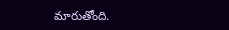మారుతోంది.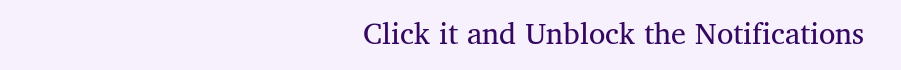Click it and Unblock the Notifications